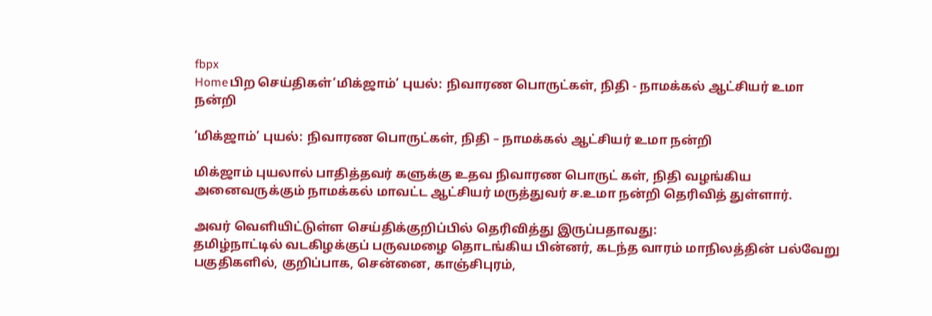fbpx
Homeபிற செய்திகள்‘மிக்ஜாம்’ புயல்: நிவாரண பொருட்கள், நிதி - நாமக்கல் ஆட்சியர் உமா நன்றி

‘மிக்ஜாம்’ புயல்: நிவாரண பொருட்கள், நிதி – நாமக்கல் ஆட்சியர் உமா நன்றி

மிக்ஜாம் புயலால் பாதித்தவர் களுக்கு உதவ நிவாரண பொருட் கள், நிதி வழங்கிய அனைவருக்கும் நாமக்கல் மாவட்ட ஆட்சியர் மருத்துவர் ச.உமா நன்றி தெரிவித் துள்ளார்.

அவர் வெளியிட்டுள்ள செய்திக்குறிப்பில் தெரிவித்து இருப்பதாவது:
தமிழ்நாட்டில் வடகிழக்குப் பருவமழை தொடங்கிய பின்னர், கடந்த வாரம் மாநிலத்தின் பல்வேறு பகுதிகளில், குறிப்பாக, சென்னை, காஞ்சிபுரம்,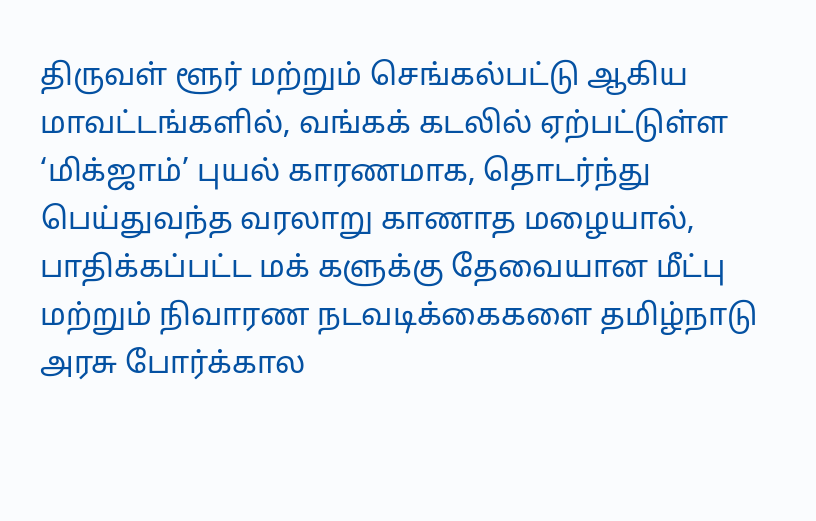திருவள் ளூர் மற்றும் செங்கல்பட்டு ஆகிய மாவட்டங்களில், வங்கக் கடலில் ஏற்பட்டுள்ள ‘மிக்ஜாம்’ புயல் காரணமாக, தொடர்ந்து பெய்துவந்த வரலாறு காணாத மழையால், பாதிக்கப்பட்ட மக் களுக்கு தேவையான மீட்பு மற்றும் நிவாரண நடவடிக்கைகளை தமிழ்நாடு அரசு போர்க்கால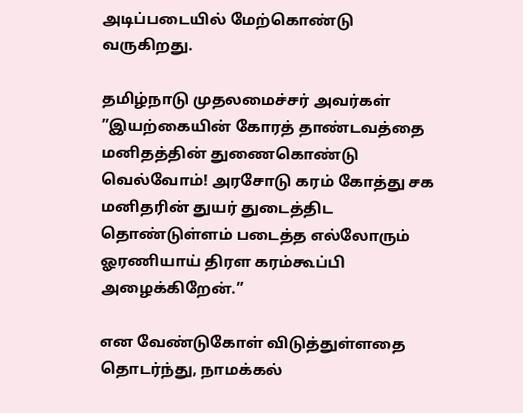அடிப்படையில் மேற்கொண்டு வருகிறது.

தமிழ்நாடு முதலமைச்சர் அவர்கள் ”இயற்கையின் கோரத் தாண்டவத்தை மனிதத்தின் துணைகொண்டு வெல்வோம்! அரசோடு கரம் கோத்து சக மனிதரின் துயர் துடைத்திட தொண்டுள்ளம் படைத்த எல்லோரும் ஓரணியாய் திரள கரம்கூப்பி அழைக்கிறேன்.”

என வேண்டுகோள் விடுத்துள்ளதை தொடர்ந்து, நாமக்கல்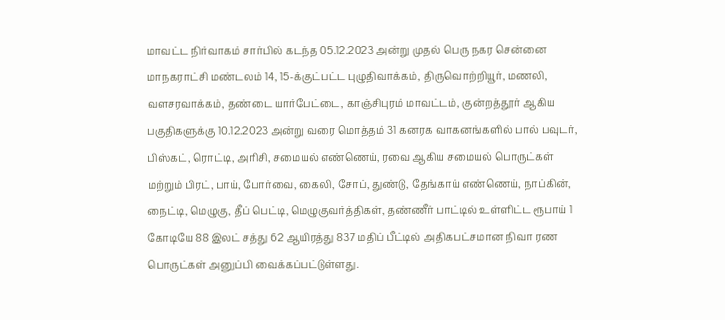மாவட்ட நிர்வாகம் சார்பில் கடந்த 05.12.2023 அன்று முதல் பெரு நகர சென்னை மாநகராட்சி மண்டலம் 14, 15-க்குட்பட்ட புழுதிவாக்கம், திருவொற்றியூர், மணலி, வளசரவாக்கம், தண்டை யார்பேட்டை, காஞ்சிபுரம் மாவட்டம், குன்றத்தூர் ஆகிய பகுதிகளுக்கு 10.12.2023 அன்று வரை மொத்தம் 31 கனரக வாகனங்களில் பால் பவுடர், பிஸ்கட், ரொட்டி, அரிசி, சமையல் எண்ணெய், ரவை ஆகிய சமையல் பொருட்கள் மற்றும் பிரட், பாய், போர்வை, கைலி, சோப், துண்டு, தேங்காய் எண்ணெய், நாப்கின், நைட்டி, மெழுகு, தீப் பெட்டி, மெழுகுவர்த்திகள், தண்ணீர் பாட்டில் உள்ளிட்ட ரூபாய் 1 கோடியே 88 இலட் சத்து 62 ஆயிரத்து 837 மதிப் பீட்டில் அதிகபட்சமான நிவா ரண பொருட்கள் அனுப்பி வைக்கப்பட்டுள்ளது.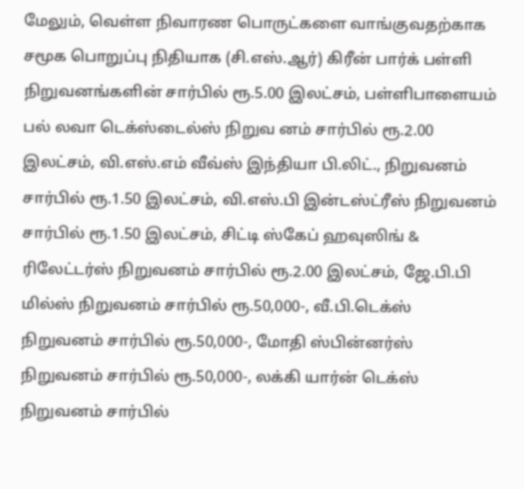மேலும், வெள்ள நிவாரண பொருட்களை வாங்குவதற்காக சமூக பொறுப்பு நிதியாக (சி.எஸ்.ஆர்) கிரீன் பார்க் பள்ளி நிறுவனங்களின் சார்பில் ரூ.5.00 இலட்சம், பள்ளிபாளையம் பல் லவா டெக்ஸ்டைல்ஸ் நிறுவ னம் சார்பில் ரூ.2.00 இலட்சம், வி.எஸ்.எம் வீவ்ஸ் இந்தியா பி.லிட்., நிறுவனம் சார்பில் ரூ.1.50 இலட்சம், வி.எஸ்.பி இன்டஸ்ட்ரீஸ் நிறுவனம் சார்பில் ரூ.1.50 இலட்சம், சிட்டி ஸ்கேப் ஹவுஸிங் & ரிலேட்டர்ஸ் நிறுவனம் சார்பில் ரூ.2.00 இலட்சம், ஜே.பி.பி மில்ஸ் நிறுவனம் சார்பில் ரூ.50,000-, வீ.பி.டெக்ஸ் நிறுவனம் சார்பில் ரூ.50,000-, மோதி ஸ்பின்னர்ஸ் நிறுவனம் சார்பில் ரூ.50,000-, லக்கி யார்ன் டெக்ஸ் நிறுவனம் சார்பில்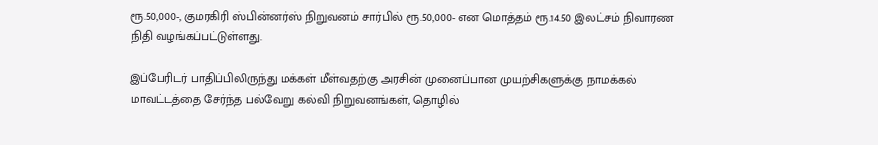ரூ.50,000-, குமரகிரி ஸ்பின்னர்ஸ் நிறுவனம் சார்பில் ரூ.50,000- என மொத்தம் ரூ.14.50 இலட்சம் நிவாரண நிதி வழங்கப்பட்டுள்ளது.

இப்பேரிடர் பாதிப்பிலிருந்து மக்கள் மீள்வதற்கு அரசின் முனைப்பான முயற்சிகளுக்கு நாமக்கல் மாவட்டத்தை சேர்ந்த பல்வேறு கல்வி நிறுவனங்கள், தொழில்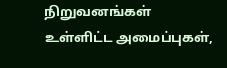நிறுவனங்கள் உள்ளிட்ட அமைப்புகள்,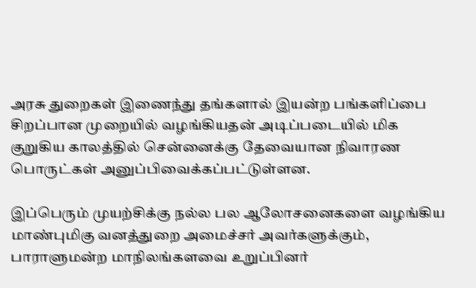அரசு துறைகள் இணைந்து தங்களால் இயன்ற பங்களிப்பை சிறப்பான முறையில் வழங்கியதன் அடிப்படையில் மிக குறுகிய காலத்தில் சென்னைக்கு தேவையான நிவாரண பொருட்கள் அனுப்பிவைக்கப்பட்டுள்ளன.

இப்பெரும் முயற்சிக்கு நல்ல பல ஆலோசனைகளை வழங்கிய மாண்புமிகு வனத்துறை அமைச்சர் அவர்களுக்கும், பாராளுமன்ற மாநிலங்களவை உறுப்பினர்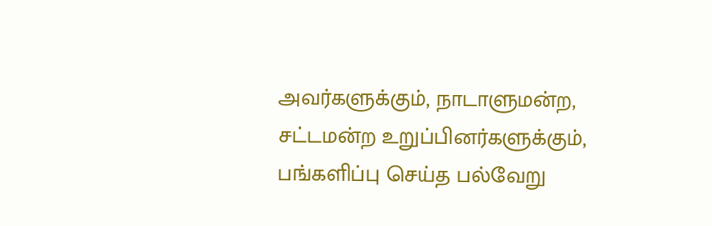அவர்களுக்கும், நாடாளுமன்ற, சட்டமன்ற உறுப்பினர்களுக்கும், பங்களிப்பு செய்த பல்வேறு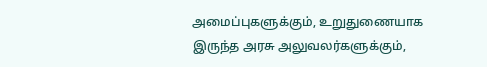அமைப்புகளுக்கும், உறுதுணையாக இருந்த அரசு அலுவலர்களுக்கும்,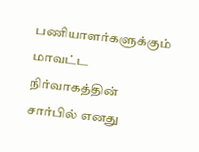பணியாளர்களுக்கும் மாவட்ட நிர்வாகத்தின் சார்பில் எனது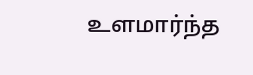உளமார்ந்த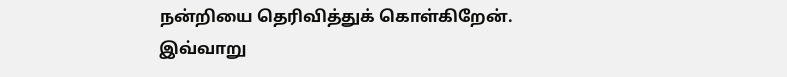நன்றியை தெரிவித்துக் கொள்கிறேன். இவ்வாறு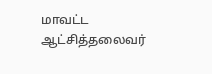மாவட்ட ஆட்சித்தலைவர்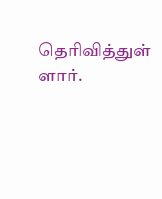தெரிவித்துள் ளார்.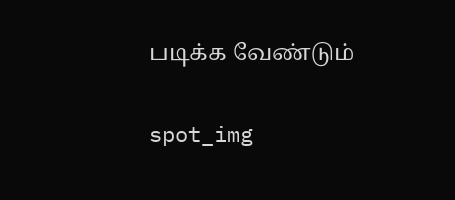படிக்க வேண்டும்

spot_img